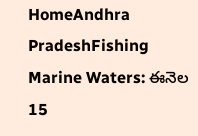HomeAndhra PradeshFishing Marine Waters: ఈనెల 15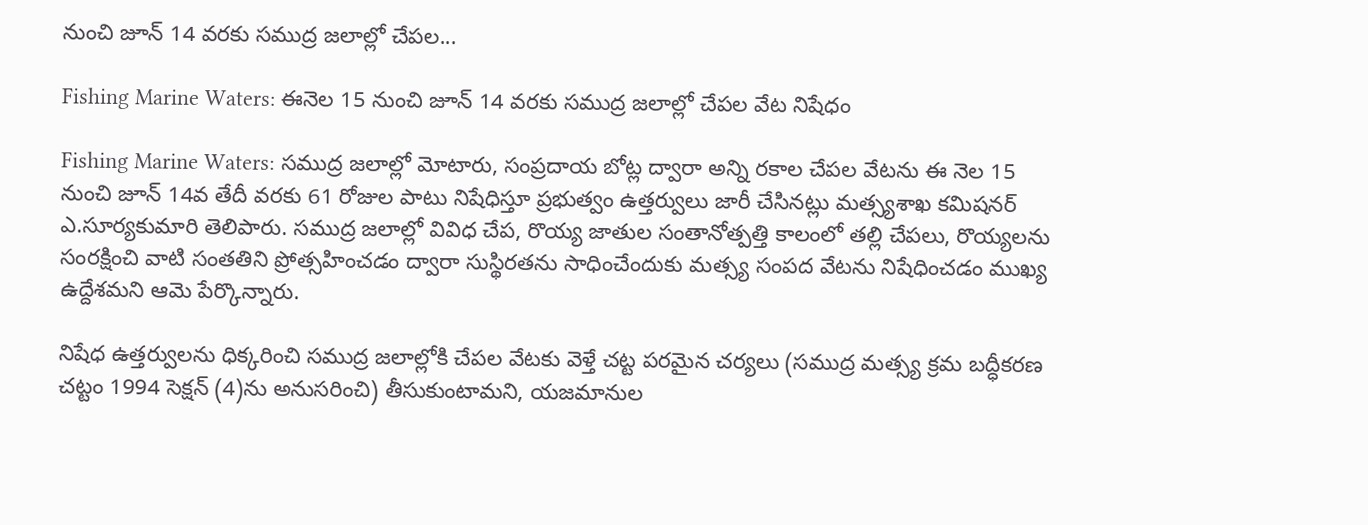నుంచి జూన్ 14 వరకు సముద్ర జలాల్లో చేపల...

Fishing Marine Waters: ఈనెల 15 నుంచి జూన్ 14 వరకు సముద్ర జలాల్లో చేపల వేట నిషేధం

Fishing Marine Waters: సముద్ర జలాల్లో మోటారు, సంప్రదాయ బోట్ల ద్వారా అన్ని రకాల చేపల వేటను ఈ నెల 15 నుంచి జూన్ 14వ తేదీ వరకు 61 రోజుల పాటు నిషేధిస్తూ ప్రభుత్వం ఉత్తర్వులు జారీ చేసినట్లు మత్స్యశాఖ కమిషనర్ ఎ.సూర్యకుమారి తెలిపారు. సముద్ర జలాల్లో వివిధ చేప, రొయ్య జాతుల సంతానోత్పత్తి కాలంలో తల్లి చేపలు, రొయ్యలను సంరక్షించి వాటి సంతతిని ప్రోత్సహించడం ద్వారా సుస్థిరతను సాధించేందుకు మత్స్య సంపద వేటను నిషేధించడం ముఖ్య ఉద్దేశమని ఆమె పేర్కొన్నారు.

నిషేధ ఉత్తర్వులను ధిక్కరించి సముద్ర జలాల్లోకి చేపల వేటకు వెళ్తే చట్ట పరమైన చర్యలు (సముద్ర మత్స్య క్రమ బద్ధీకరణ చట్టం 1994 సెక్షన్‌ (4)ను అనుసరించి) తీసుకుంటామని, యజమానుల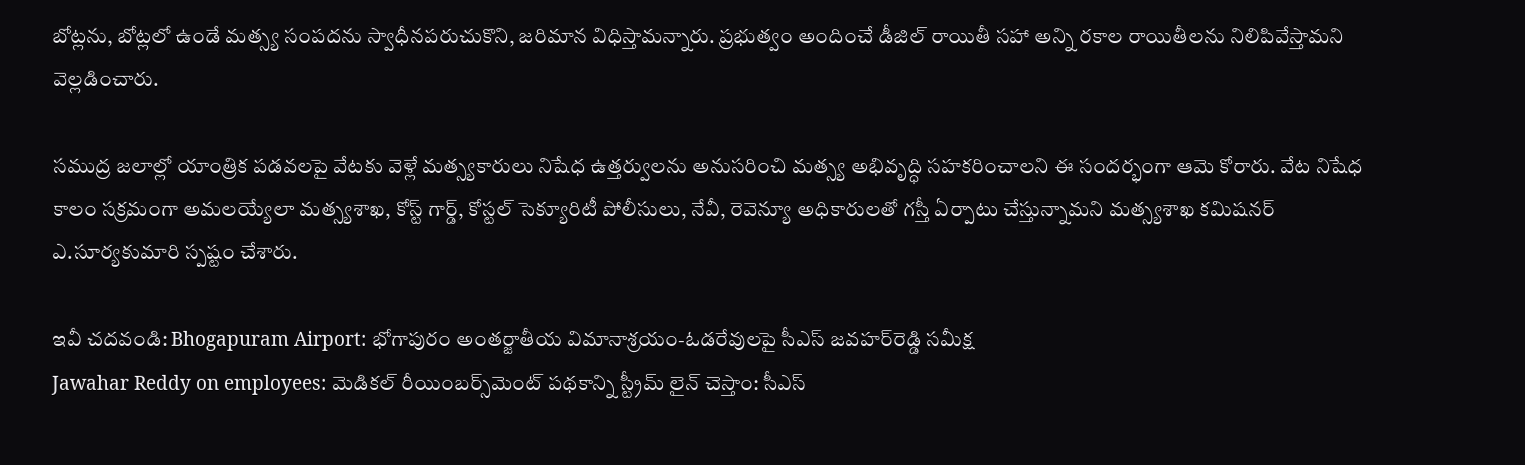బోట్లను, బోట్లలో ఉండే మత్స్య సంపదను స్వాధీనపరుచుకొని, జరిమాన విధిస్తామన్నారు. ప్రభుత్వం అందించే డీజిల్ రాయితీ సహా అన్ని రకాల రాయితీలను నిలిపివేస్తామని వెల్లడించారు.

సముద్ర జలాల్లో యాంత్రిక పడవలపై వేటకు వెళ్లే మత్స్యకారులు నిషేధ ఉత్తర్వులను అనుసరించి మత్స్య అభివృద్ధి సహకరించాలని ఈ సందర్భంగా ఆమె కోరారు. వేట నిషేధ కాలం సక్రమంగా అమలయ్యేలా మత్స్యశాఖ, కోస్ట్ గార్డ్, కోస్టల్ సెక్యూరిటీ పోలీసులు, నేవీ, రెవెన్యూ అధికారులతో గస్తీ ఏర్పాటు చేస్తున్నామని మత్స్యశాఖ కమిషనర్ ఎ.సూర్యకుమారి స్పష్టం చేశారు.

ఇవీ చదవండి: Bhogapuram Airport: భోగాపురం అంతర్జాతీయ విమానాశ్రయం-ఓడరేవులపై సీఎస్ జవహర్‌రెడ్డి సమీక్ష
Jawahar Reddy on employees: మెడికల్ రీయింబర్స్‌మెంట్‌ పథకాన్ని స్ట్రీమ్ లైన్ చెస్తాం: సీఎస్‌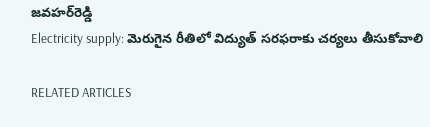జవహర్‌రెడ్డి
Electricity supply: మెరుగైన రీతిలో విద్యుత్ సరఫరాకు చర్యలు తీసుకోవాలి

RELATED ARTICLES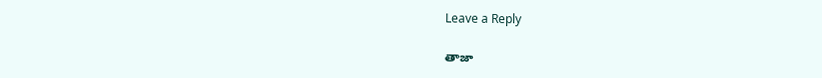Leave a Reply

తాజా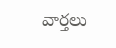వార్తలు